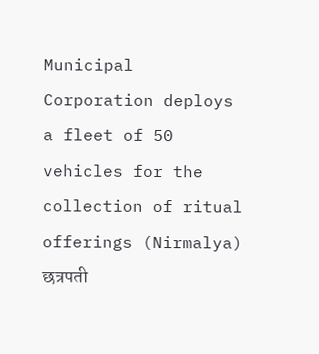Municipal Corporation deploys a fleet of 50 vehicles for the collection of ritual offerings (Nirmalya)
छत्रपती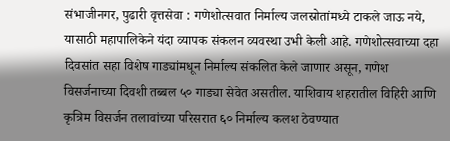संभाजीनगर, पुढारी वृत्तसेवा : गणेशोत्सवात निर्माल्य जलस्रोतांमध्ये टाकले जाऊ नये, यासाठी महापालिकेने यंदा व्यापक संकलन व्यवस्था उभी केली आहे. गणेशोत्सवाच्या दहा दिवसांत सहा विशेष गाड्यांमधून निर्माल्य संकलित केले जाणार असून, गणेश विसर्जनाच्या दिवशी तब्बल ५० गाड्या सेवेत असतील. याशिवाय शहरातील विहिरी आणि कृत्रिम विसर्जन तलावांच्या परिसरात ६० निर्माल्य कलश ठेवण्यात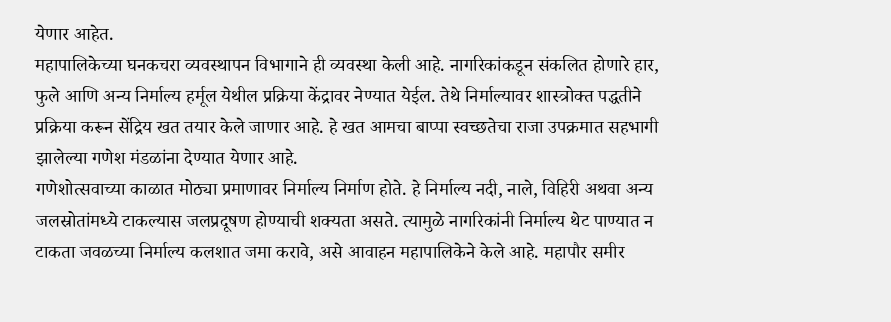येणार आहेत.
महापालिकेच्या घनकचरा व्यवस्थापन विभागाने ही व्यवस्था केली आहे. नागरिकांकडून संकलित होणारे हार, फुले आणि अन्य निर्माल्य हर्मूल येथील प्रक्रिया केंद्रावर नेण्यात येईल. तेथे निर्माल्यावर शास्त्रोक्त पद्धतीने प्रक्रिया करून सेंद्रिय खत तयार केले जाणार आहे. हे खत आमचा बाप्पा स्वच्छतेचा राजा उपक्रमात सहभागी झालेल्या गणेश मंडळांना देण्यात येणार आहे.
गणेशोत्सवाच्या काळात मोठ्या प्रमाणावर निर्माल्य निर्माण होते. हे निर्माल्य नदी, नाले, विहिरी अथवा अन्य जलस्रोतांमध्ये टाकल्यास जलप्रदूषण होण्याची शक्यता असते. त्यामुळे नागरिकांनी निर्माल्य थेट पाण्यात न टाकता जवळच्या निर्माल्य कलशात जमा करावे, असे आवाहन महापालिकेने केले आहे. महापौर समीर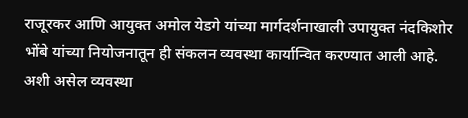राजूरकर आणि आयुक्त अमोल येडगे यांच्या मार्गदर्शनाखाली उपायुक्त नंदकिशोर भोंबे यांच्या नियोजनातून ही संकलन व्यवस्था कार्यान्वित करण्यात आली आहे.
अशी असेल व्यवस्था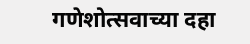गणेशोत्सवाच्या दहा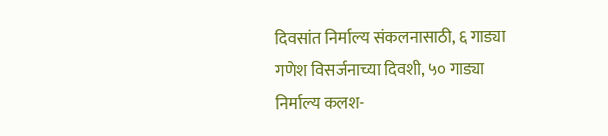दिवसांत निर्माल्य संकलनासाठी, ६ गाड्या
गणेश विसर्जनाच्या दिवशी, ५० गाड्या
निर्माल्य कलश-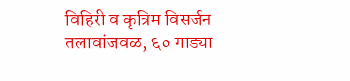विहिरी व कृत्रिम विसर्जन तलावांजवळ, ६० गाड्या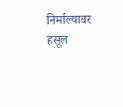निर्माल्यावर हसूल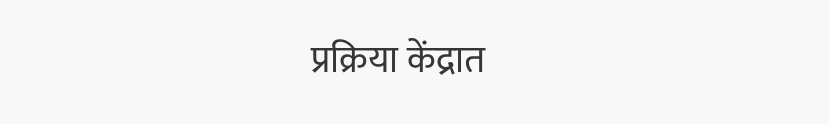प्रक्रिया केंद्रात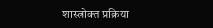शास्त्रोक्त प्रक्रिया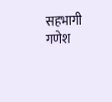सहभागी गणेश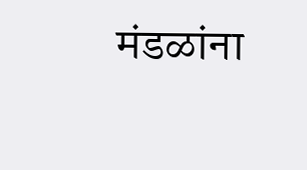मंडळांना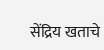सेंद्रिय खताचे